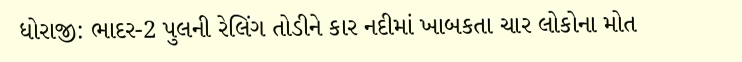ધોરાજી: ભાદર-2 પુલની રેલિંગ તોડીને કાર નદીમાં ખાબકતા ચાર લોકોના મોત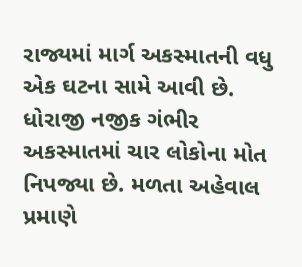રાજ્યમાં માર્ગ અકસ્માતની વધુ એક ઘટના સામે આવી છે. ધોરાજી નજીક ગંભીર અકસ્માતમાં ચાર લોકોના મોત નિપજ્યા છે. મળતા અહેવાલ પ્રમાણે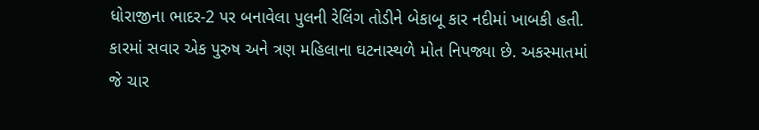ધોરાજીના ભાદર-2 પર બનાવેલા પુલની રેલિંગ તોડીને બેકાબૂ કાર નદીમાં ખાબકી હતી.
કારમાં સવાર એક પુરુષ અને ત્રણ મહિલાના ઘટનાસ્થળે મોત નિપજ્યા છે. અકસ્માતમાં જે ચાર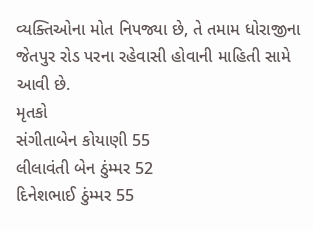વ્યક્તિઓના મોત નિપજ્યા છે, તે તમામ ધોરાજીના જેતપુર રોડ પરના રહેવાસી હોવાની માહિતી સામે આવી છે.
મૃતકો
સંગીતાબેન કોયાણી 55
લીલાવંતી બેન ઠુંમ્મર 52
દિનેશભાઈ ઠુંમ્મર 55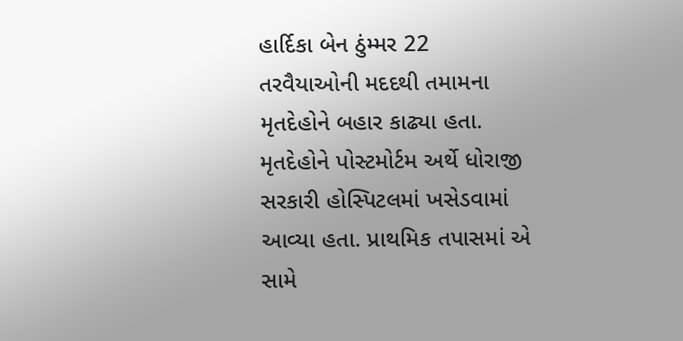હાર્દિકા બેન ઠુંમ્મર 22
તરવૈયાઓની મદદથી તમામના મૃતદેહોને બહાર કાઢ્યા હતા. મૃતદેહોને પોસ્ટમોર્ટમ અર્થે ધોરાજી સરકારી હોસ્પિટલમાં ખસેડવામાં આવ્યા હતા. પ્રાથમિક તપાસમાં એ સામે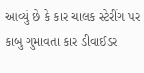આવ્યું છે કે કાર ચાલક સ્ટેરીંગ પર કાબુ ગુમાવતા કાર ડીવાઈડર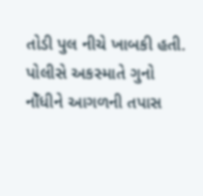તોડી પુલ નીચે ખાબકી હતી. પોલીસે અકસ્માતે ગુનો નોઁધીને આગળની તપાસ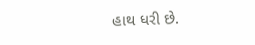હાથ ધરી છે.